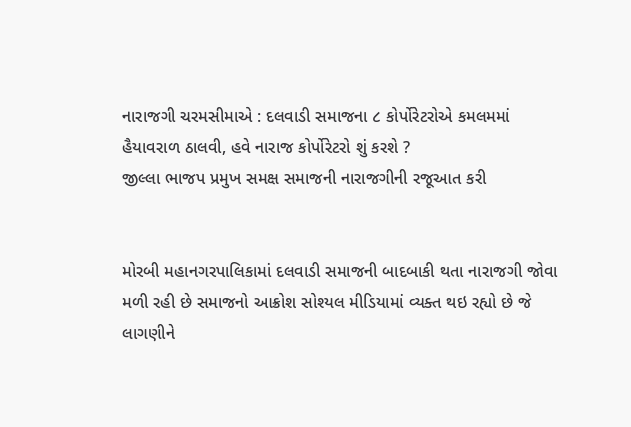નારાજગી ચરમસીમાએ : દલવાડી સમાજના ૮ કોર્પોરેટરોએ કમલમમાં હૈયાવરાળ ઠાલવી, હવે નારાજ કોર્પોરેટરો શું કરશે ?
જીલ્લા ભાજપ પ્રમુખ સમક્ષ સમાજની નારાજગીની રજૂઆત કરી


મોરબી મહાનગરપાલિકામાં દલવાડી સમાજની બાદબાકી થતા નારાજગી જોવા મળી રહી છે સમાજનો આક્રોશ સોશ્યલ મીડિયામાં વ્યક્ત થઇ રહ્યો છે જે લાગણીને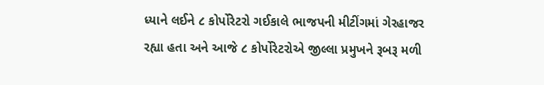ધ્યાને લઈને ૮ કોર્પોરેટરો ગઈકાલે ભાજપની મીટીંગમાં ગેરહાજર રહ્યા હતા અને આજે ૮ કોર્પોરેટરોએ જીલ્લા પ્રમુખને રૂબરૂ મળી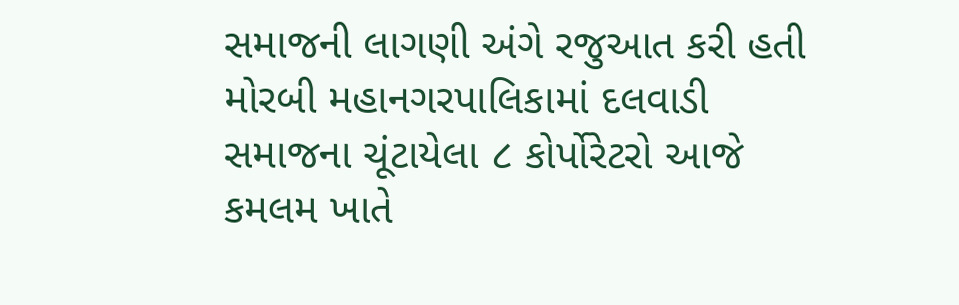સમાજની લાગણી અંગે રજુઆત કરી હતી
મોરબી મહાનગરપાલિકામાં દલવાડી સમાજના ચૂંટાયેલા ૮ કોર્પોરેટરો આજે કમલમ ખાતે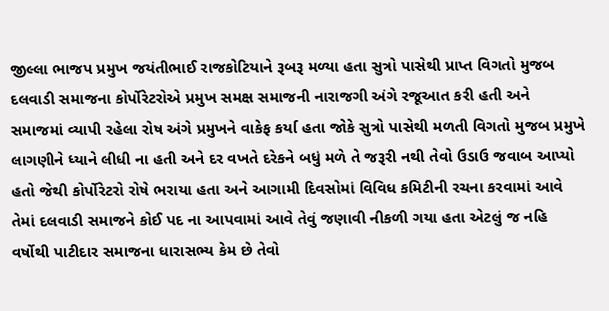જીલ્લા ભાજપ પ્રમુખ જયંતીભાઈ રાજકોટિયાને રૂબરૂ મળ્યા હતા સુત્રો પાસેથી પ્રાપ્ત વિગતો મુજબ દલવાડી સમાજના કોર્પોરેટરોએ પ્રમુખ સમક્ષ સમાજની નારાજગી અંગે રજૂઆત કરી હતી અને સમાજમાં વ્યાપી રહેલા રોષ અંગે પ્રમુખને વાકેફ કર્યા હતા જોકે સુત્રો પાસેથી મળતી વિગતો મુજબ પ્રમુખે લાગણીને ધ્યાને લીધી ના હતી અને દર વખતે દરેકને બધું મળે તે જરૂરી નથી તેવો ઉડાઉ જવાબ આપ્યો હતો જેથી કોર્પોરેટરો રોષે ભરાયા હતા અને આગામી દિવસોમાં વિવિધ કમિટીની રચના કરવામાં આવે તેમાં દલવાડી સમાજને કોઈ પદ ના આપવામાં આવે તેવું જણાવી નીકળી ગયા હતા એટલું જ નહિ વર્ષોથી પાટીદાર સમાજના ધારાસભ્ય કેમ છે તેવો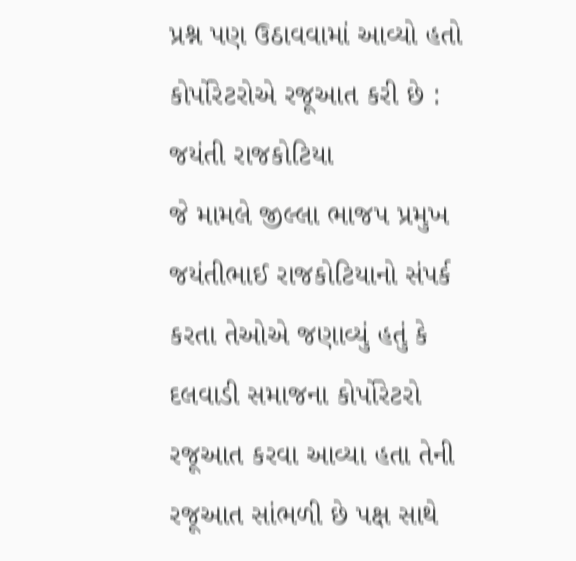પ્રશ્ન પણ ઉઠાવવામાં આવ્યો હતો
કોર્પોરેટરોએ રજૂઆત કરી છે : જયંતી રાજકોટિયા
જે મામલે જીલ્લા ભાજપ પ્રમુખ જયંતીભાઈ રાજકોટિયાનો સંપર્ક કરતા તેઓએ જણાવ્યું હતું કે દલવાડી સમાજના કોર્પોરેટરો રજૂઆત કરવા આવ્યા હતા તેની રજૂઆત સાંભળી છે પક્ષ સાથે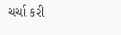ચર્ચા કરી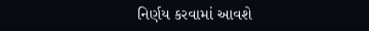નિર્ણય કરવામાં આવશે